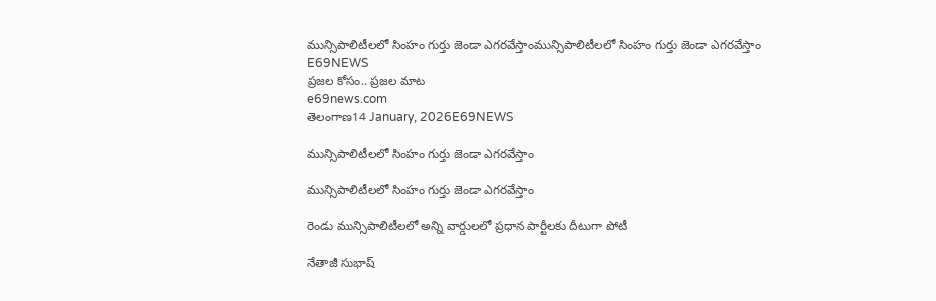మున్సిపాలిటీలలో సింహం గుర్తు జెండా ఎగరవేస్తాంమున్సిపాలిటీలలో సింహం గుర్తు జెండా ఎగరవేస్తాం
E69NEWS
ప్రజల కోసం.. ప్రజల మాట
e69news.com
తెలంగాణ14 January, 2026E69NEWS

మున్సిపాలిటీలలో సింహం గుర్తు జెండా ఎగరవేస్తాం

మున్సిపాలిటీలలో సింహం గుర్తు జెండా ఎగరవేస్తాం

రెండు మున్సిపాలిటీలలో అన్ని వార్డులలో ప్రధాన పార్టీలకు దీటుగా పోటీ

నేతాజీ సుభాష్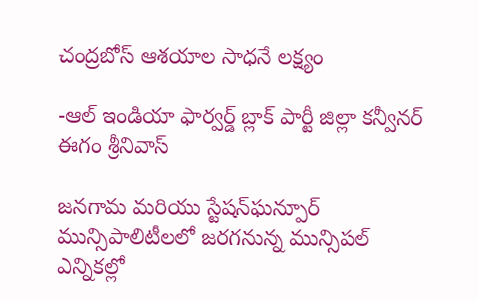చంద్రబోస్ ఆశయాల సాధనే లక్ష్యం

-ఆల్ ఇండియా ఫార్వర్డ్ బ్లాక్ పార్టీ జిల్లా కన్వీనర్ ఈగం శ్రీనివాస్

జనగామ మరియు స్టేషన్‌ఘన్పూర్ మున్సిపాలిటీలలో జరగనున్న మున్సిపల్ ఎన్నికల్లో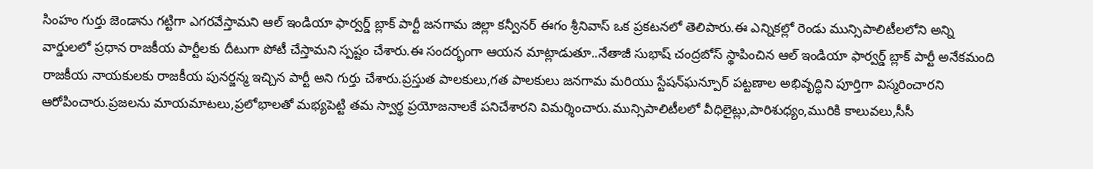సింహం గుర్తు జెండాను గట్టిగా ఎగరవేస్తామని ఆల్ ఇండియా ఫార్వర్డ్ బ్లాక్ పార్టీ జనగామ జిల్లా కన్వీనర్ ఈగం శ్రీనివాస్ ఒక ప్రకటనలో తెలిపారు.ఈ ఎన్నికల్లో రెండు మున్సిపాలిటీలలోని అన్ని వార్డులలో ప్రధాన రాజకీయ పార్టీలకు దీటుగా పోటీ చేస్తామని స్పష్టం చేశారు.ఈ సందర్భంగా ఆయన మాట్లాడుతూ..నేతాజీ సుభాష్ చంద్రబోస్ స్థాపించిన ఆల్ ఇండియా ఫార్వర్డ్ బ్లాక్ పార్టీ అనేకమంది రాజకీయ నాయకులకు రాజకీయ పునర్జన్మ ఇచ్చిన పార్టీ అని గుర్తు చేశారు.ప్రస్తుత పాలకులు,గత పాలకులు జనగామ మరియు స్టేషన్‌ఘన్పూర్ పట్టణాల అభివృద్ధిని పూర్తిగా విస్మరించారని ఆరోపించారు.ప్రజలను మాయమాటలు,ప్రలోభాలతో మభ్యపెట్టి తమ స్వార్థ ప్రయోజనాలకే పనిచేశారని విమర్శించారు.మున్సిపాలిటీలలో వీధిలైట్లు,పారిశుధ్యం,మురికి కాలువలు,సీసీ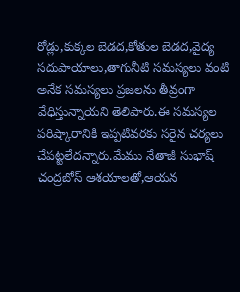రోడ్లు,కుక్కల బెడద,కోతుల బెడద,వైద్య సదుపాయాలు,తాగునీటి సమస్యలు వంటి అనేక సమస్యలు ప్రజలను తీవ్రంగా వేధిస్తున్నాయని తెలిపారు.ఈ సమస్యల పరిష్కారానికి ఇప్పటివరకు సరైన చర్యలు చేపట్టలేదన్నారు.మేము నేతాజీ సుభాష్ చంద్రబోస్ ఆశయాలతో,ఆయన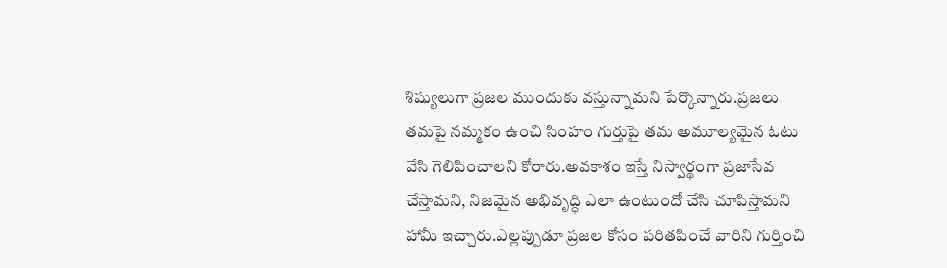శిష్యులుగా ప్రజల ముందుకు వస్తున్నామని పేర్కొన్నారు.ప్రజలు తమపై నమ్మకం ఉంచి సింహం గుర్తుపై తమ అమూల్యమైన ఓటు వేసి గెలిపించాలని కోరారు.అవకాశం ఇస్తే నిస్వార్థంగా ప్రజాసేవ చేస్తామని, నిజమైన అభివృద్ధి ఎలా ఉంటుందో చేసి చూపిస్తామని హామీ ఇచ్చారు.ఎల్లప్పుడూ ప్రజల కోసం పరితపించే వారిని గుర్తించి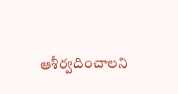ఆశీర్వదించాలని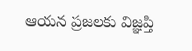ఆయన ప్రజలకు విజ్ఞప్తి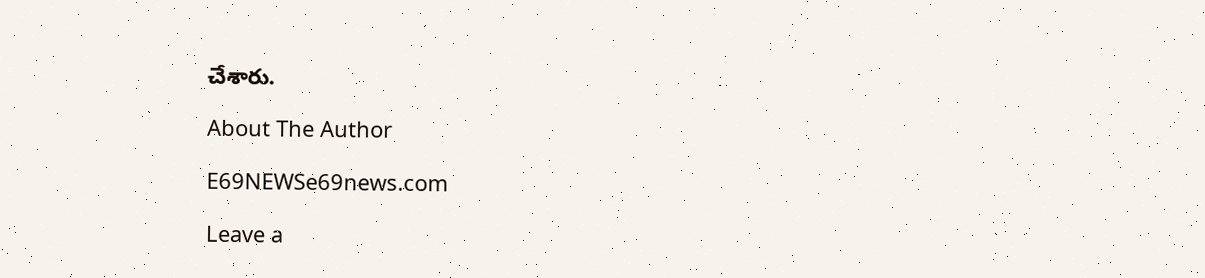చేశారు.

About The Author

E69NEWSe69news.com

Leave a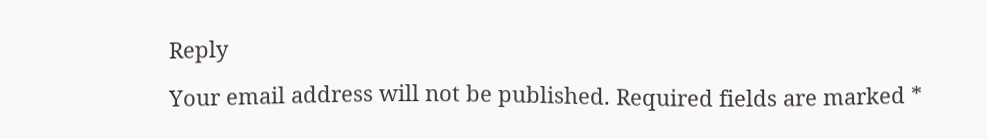Reply

Your email address will not be published. Required fields are marked *